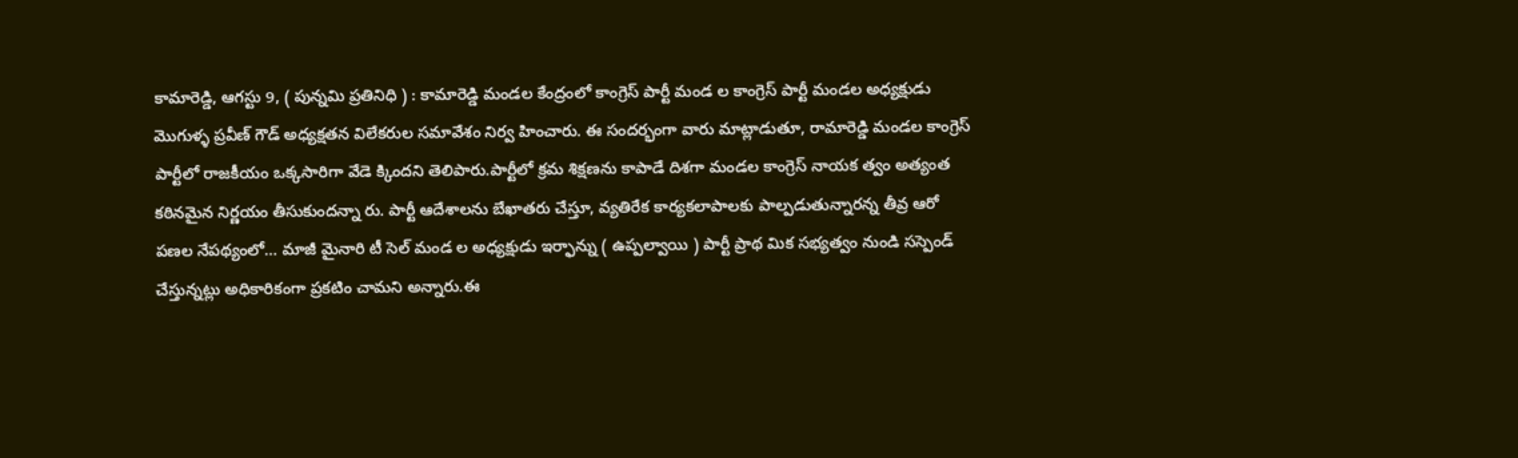కామారెడ్డి, ఆగస్టు 9, ( పున్నమి ప్రతినిధి ) : కామారెడ్డి మండల కేంద్రంలో కాంగ్రెస్ పార్టీ మండ ల కాంగ్రెస్ పార్టీ మండల అధ్యక్షుడు మొగుళ్ళ ప్రవీణ్ గౌడ్ అధ్యక్షతన విలేకరుల సమావేశం నిర్వ హించారు. ఈ సందర్భంగా వారు మాట్లాడుతూ, రామారెడ్డి మండల కాంగ్రెస్ పార్టీలో రాజకీయం ఒక్కసారిగా వేడె క్కిందని తెలిపారు.పార్టీలో క్రమ శిక్షణను కాపాడే దిశగా మండల కాంగ్రెస్ నాయక త్వం అత్యంత కఠినమైన నిర్ణయం తీసుకుందన్నా రు. పార్టీ ఆదేశాలను బేఖాతరు చేస్తూ, వ్యతిరేక కార్యకలాపాలకు పాల్పడుతున్నారన్న తీవ్ర ఆరో పణల నేపథ్యంలో… మాజీ మైనారి టీ సెల్ మండ ల అధ్యక్షుడు ఇర్ఫాన్ను ( ఉప్పల్వాయి ) పార్టీ ప్రాథ మిక సభ్యత్వం నుండి సస్పెండ్ చేస్తున్నట్లు అధికారికంగా ప్రకటిం చామని అన్నారు.ఈ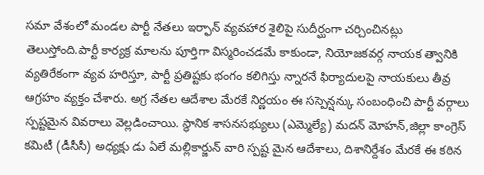సమా వేశంలో మండల పార్టీ నేతలు ఇర్ఫాన్ వ్యవహార శైలిపై సుదీర్ఘంగా చర్చించినట్లు తెలుస్తోంది.పార్టీ కార్యక్ర మాలను పూర్తిగా విస్మరించడమే కాకుండా, నియోజకవర్గ నాయక త్వానికి వ్యతిరేకంగా వ్యవ హరిస్తూ, పార్టీ ప్రతిష్టకు భంగం కలిగిస్తు న్నారనే ఫిర్యాదులపై నాయకులు తీవ్ర ఆగ్రహం వ్యక్తం చేశారు. అగ్ర నేతల ఆదేశాల మేరకే నిర్ణయం ఈ సస్పెన్షన్కు సంబంధించి పార్టీ వర్గాలు స్పష్టమైన వివరాలు వెల్లడించాయి. స్థానిక శాసనసభ్యులు (ఎమ్మెల్యే) మదన్ మోహన్,జిల్లా కాంగ్రెస్ కమిటీ (డీసీసీ) అధ్యక్షు డు ఏలే మల్లికార్జున్ వారి స్పష్ట మైన ఆదేశాలు, దిశానిర్దేశం మేరకే ఈ కఠిన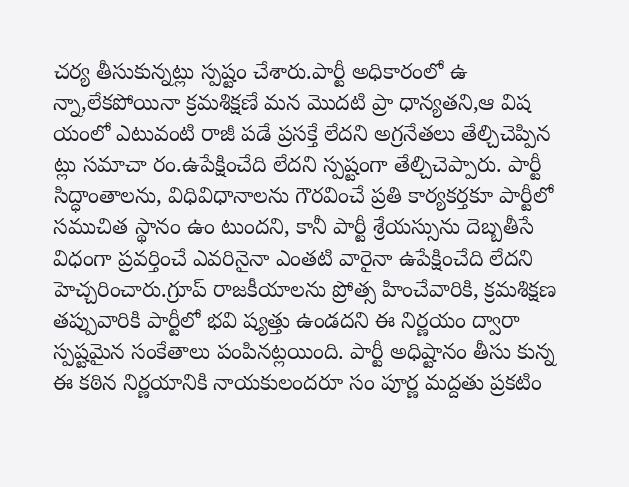చర్య తీసుకున్నట్లు స్పష్టం చేశారు.పార్టీ అధికారంలో ఉ న్నా,లేకపోయినా క్రమశిక్షణే మన మొదటి ప్రా ధాన్యతని,ఆ విష యంలో ఎటువంటి రాజీ పడే ప్రసక్తే లేదని అగ్రనేతలు తేల్చిచెప్పిన ట్లు సమాచా రం.ఉపేక్షించేది లేదని స్పష్టంగా తేల్చిచెప్పారు. పార్టీ సిద్ధాంతాలను, విధివిధానాలను గౌరవించే ప్రతి కార్యకర్తకూ పార్టీలో సముచిత స్థానం ఉం టుందని, కానీ పార్టీ శ్రేయస్సును దెబ్బతీసే విధంగా ప్రవర్తించే ఎవరినైనా ఎంతటి వారైనా ఉపేక్షించేది లేదని హెచ్చరించారు.గ్రూప్ రాజకీయాలను ప్రోత్స హించేవారికి, క్రమశిక్షణ తప్పువారికి పార్టీలో భవి ష్యత్తు ఉండదని ఈ నిర్ణయం ద్వారా స్పష్టమైన సంకేతాలు పంపినట్లయింది. పార్టీ అధిష్టానం తీసు కున్న ఈ కఠిన నిర్ణయానికి నాయకులందరూ సం పూర్ణ మద్దతు ప్రకటిం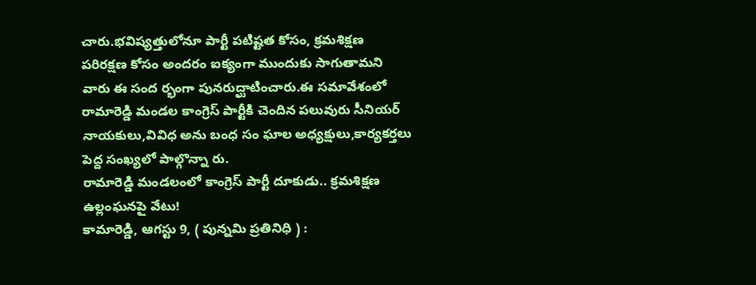చారు.భవిష్యత్తులోనూ పార్టీ పటిష్టత కోసం, క్రమశిక్షణ పరిరక్షణ కోసం అందరం ఐక్యంగా ముందుకు సాగుతామని వారు ఈ సంద ర్భంగా పునరుద్ఘాటించారు.ఈ సమావేశంలో రామారెడ్డి మండల కాంగ్రెస్ పార్టీకి చెందిన పలువురు సీనియర్ నాయకులు,వివిధ అను బంధ సం ఘాల అధ్యక్షులు,కార్యకర్తలు పెద్ద సంఖ్యలో పాల్గొన్నా రు.
రామారెడ్డి మండలంలో కాంగ్రెస్ పార్టీ దూకుడు.. క్రమశిక్షణ ఉల్లంఘనపై వేటు!
కామారెడ్డి, ఆగస్టు 9, ( పున్నమి ప్రతినిధి ) :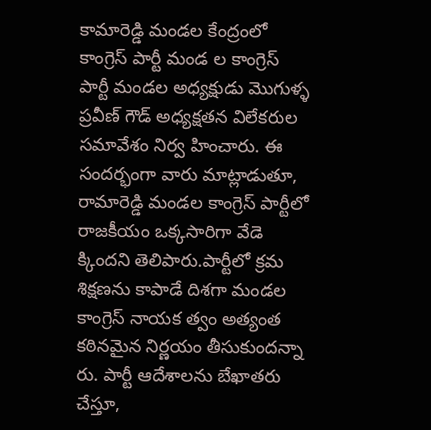కామారెడ్డి మండల కేంద్రంలో కాంగ్రెస్ పార్టీ మండ ల కాంగ్రెస్ పార్టీ మండల అధ్యక్షుడు మొగుళ్ళ ప్రవీణ్ గౌడ్ అధ్యక్షతన విలేకరుల సమావేశం నిర్వ హించారు. ఈ సందర్భంగా వారు మాట్లాడుతూ, రామారెడ్డి మండల కాంగ్రెస్ పార్టీలో రాజకీయం ఒక్కసారిగా వేడె క్కిందని తెలిపారు.పార్టీలో క్రమ శిక్షణను కాపాడే దిశగా మండల కాంగ్రెస్ నాయక త్వం అత్యంత కఠినమైన నిర్ణయం తీసుకుందన్నా రు. పార్టీ ఆదేశాలను బేఖాతరు చేస్తూ,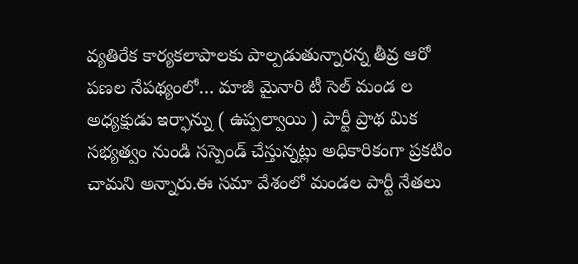వ్యతిరేక కార్యకలాపాలకు పాల్పడుతున్నారన్న తీవ్ర ఆరో పణల నేపథ్యంలో… మాజీ మైనారి టీ సెల్ మండ ల అధ్యక్షుడు ఇర్ఫాన్ను ( ఉప్పల్వాయి ) పార్టీ ప్రాథ మిక సభ్యత్వం నుండి సస్పెండ్ చేస్తున్నట్లు అధికారికంగా ప్రకటిం చామని అన్నారు.ఈ సమా వేశంలో మండల పార్టీ నేతలు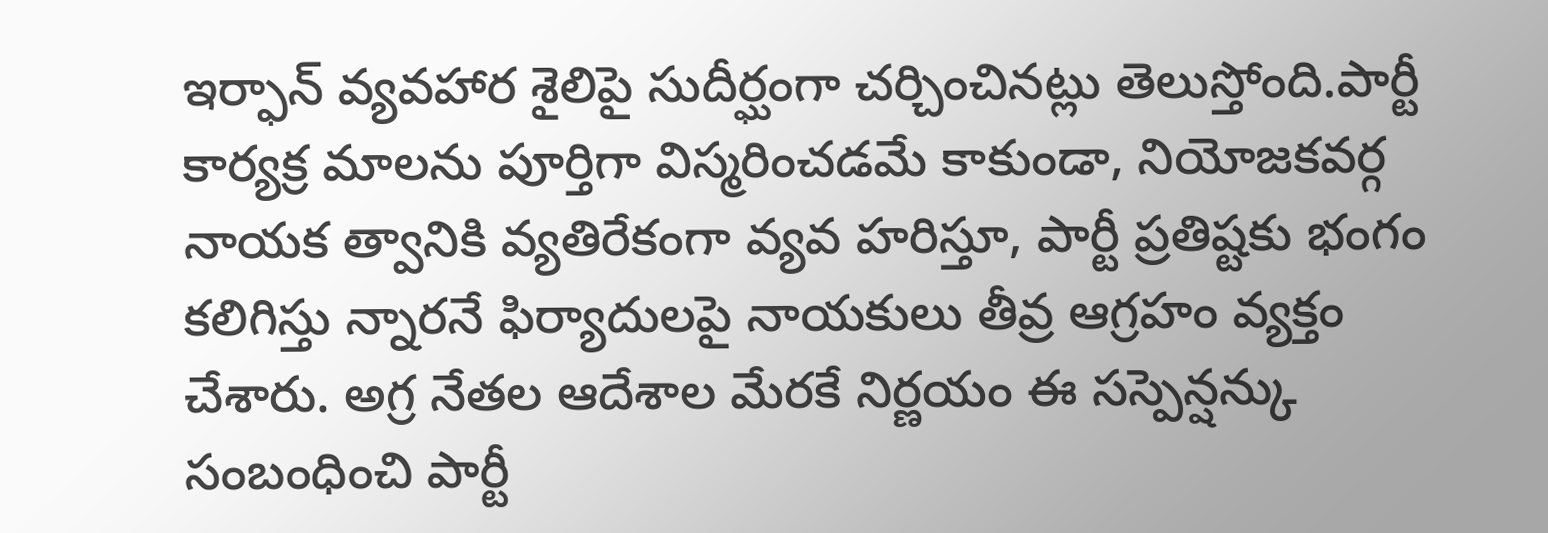ఇర్ఫాన్ వ్యవహార శైలిపై సుదీర్ఘంగా చర్చించినట్లు తెలుస్తోంది.పార్టీ కార్యక్ర మాలను పూర్తిగా విస్మరించడమే కాకుండా, నియోజకవర్గ నాయక త్వానికి వ్యతిరేకంగా వ్యవ హరిస్తూ, పార్టీ ప్రతిష్టకు భంగం కలిగిస్తు న్నారనే ఫిర్యాదులపై నాయకులు తీవ్ర ఆగ్రహం వ్యక్తం చేశారు. అగ్ర నేతల ఆదేశాల మేరకే నిర్ణయం ఈ సస్పెన్షన్కు సంబంధించి పార్టీ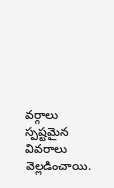వర్గాలు స్పష్టమైన వివరాలు వెల్లడించాయి.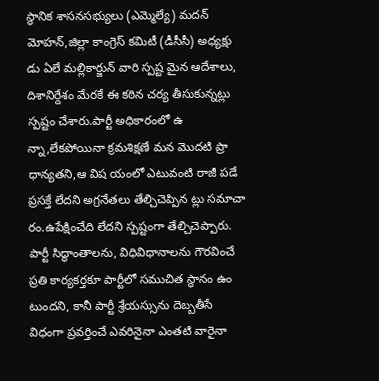స్థానిక శాసనసభ్యులు (ఎమ్మెల్యే) మదన్ మోహన్,జిల్లా కాంగ్రెస్ కమిటీ (డీసీసీ) అధ్యక్షు డు ఏలే మల్లికార్జున్ వారి స్పష్ట మైన ఆదేశాలు, దిశానిర్దేశం మేరకే ఈ కఠిన చర్య తీసుకున్నట్లు స్పష్టం చేశారు.పార్టీ అధికారంలో ఉ న్నా,లేకపోయినా క్రమశిక్షణే మన మొదటి ప్రా ధాన్యతని,ఆ విష యంలో ఎటువంటి రాజీ పడే ప్రసక్తే లేదని అగ్రనేతలు తేల్చిచెప్పిన ట్లు సమాచా రం.ఉపేక్షించేది లేదని స్పష్టంగా తేల్చిచెప్పారు. పార్టీ సిద్ధాంతాలను, విధివిధానాలను గౌరవించే ప్రతి కార్యకర్తకూ పార్టీలో సముచిత స్థానం ఉం టుందని, కానీ పార్టీ శ్రేయస్సును దెబ్బతీసే విధంగా ప్రవర్తించే ఎవరినైనా ఎంతటి వారైనా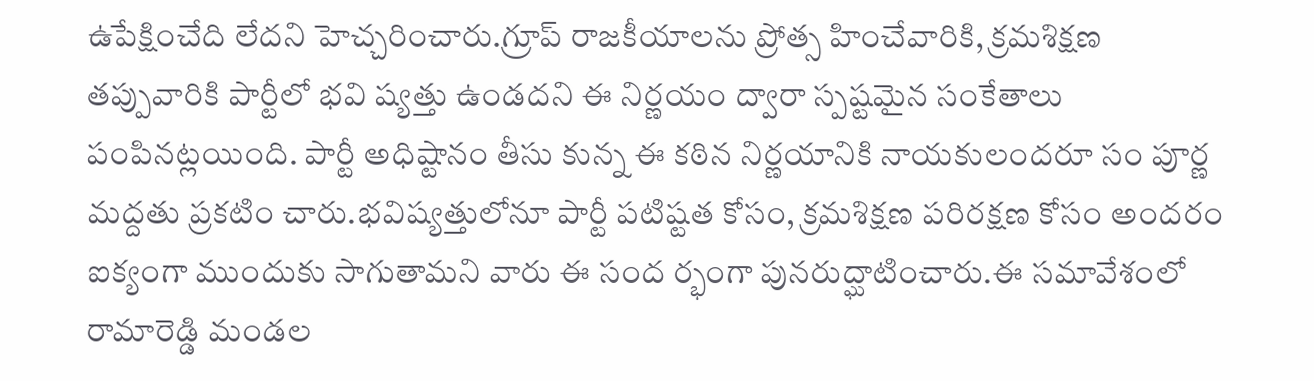ఉపేక్షించేది లేదని హెచ్చరించారు.గ్రూప్ రాజకీయాలను ప్రోత్స హించేవారికి, క్రమశిక్షణ తప్పువారికి పార్టీలో భవి ష్యత్తు ఉండదని ఈ నిర్ణయం ద్వారా స్పష్టమైన సంకేతాలు పంపినట్లయింది. పార్టీ అధిష్టానం తీసు కున్న ఈ కఠిన నిర్ణయానికి నాయకులందరూ సం పూర్ణ మద్దతు ప్రకటిం చారు.భవిష్యత్తులోనూ పార్టీ పటిష్టత కోసం, క్రమశిక్షణ పరిరక్షణ కోసం అందరం ఐక్యంగా ముందుకు సాగుతామని వారు ఈ సంద ర్భంగా పునరుద్ఘాటించారు.ఈ సమావేశంలో రామారెడ్డి మండల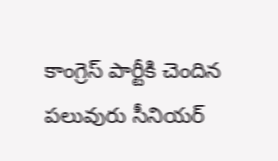కాంగ్రెస్ పార్టీకి చెందిన పలువురు సీనియర్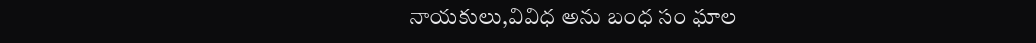నాయకులు,వివిధ అను బంధ సం ఘాల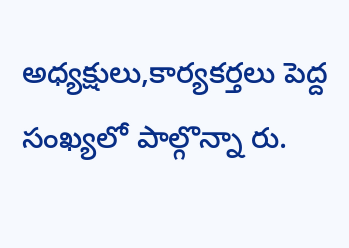అధ్యక్షులు,కార్యకర్తలు పెద్ద సంఖ్యలో పాల్గొన్నా రు.